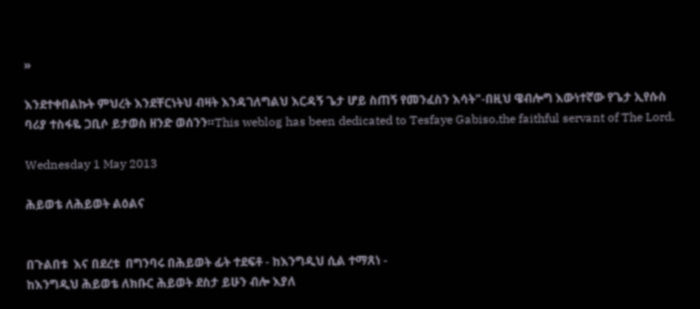»

እንደተቀበልኩት ምህረት እንደቸርነትህ ብዛት እንዳገለግልህ እርዳኝ ጌታ ሆይ ስጠኝ የመንፈስን እሳት"-በዚህ ዌብሎግ እውነተኛው የጌታ ኢየሱስ ባሪያ ተስፋዬ ጋቢሶ ይታወስ ዘንድ ወሰንን።This weblog has been dedicated to Tesfaye Gabiso,the faithful servant of The Lord.

Wednesday 1 May 2013

ሕይወቴ ለሕይወት ልዕልና


በጉልበቱ  እና በደረቱ  በግንባሩ በሕይወት ፊት ተደፍቶ - ከእንግዲህ ሲል ተማጸነ -
ከእንግዲህ ሕይወቴ ለክቡር ሕይወት ደስታ ይሁን ብሎ እያለ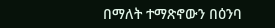በማለት ተማጽኖውን በዕንባ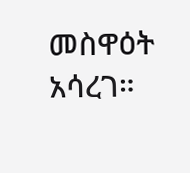መስዋዕት አሳረገ።